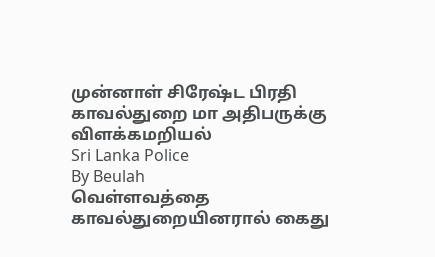முன்னாள் சிரேஷ்ட பிரதி காவல்துறை மா அதிபருக்கு விளக்கமறியல்
Sri Lanka Police
By Beulah
வெள்ளவத்தை காவல்துறையினரால் கைது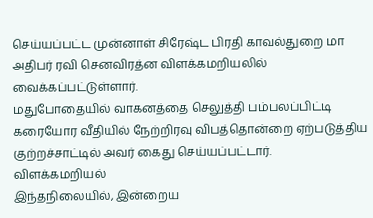செய்யப்பட்ட முன்னாள் சிரேஷ்ட பிரதி காவல்துறை மா அதிபர் ரவி செனவிரத்ன விளக்கமறியலில் வைக்கப்பட்டுள்ளார்.
மதுபோதையில் வாகனத்தை செலுத்தி பம்பலப்பிட்டி கரையோர வீதியில் நேற்றிரவு விபத்தொன்றை ஏற்படுத்திய குற்றச்சாட்டில் அவர் கைது செய்யப்பட்டார்.
விளக்கமறியல்
இந்தநிலையில், இன்றைய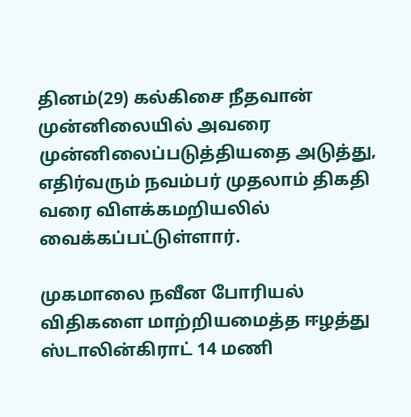தினம்(29) கல்கிசை நீதவான் முன்னிலையில் அவரை முன்னிலைப்படுத்தியதை அடுத்து, எதிர்வரும் நவம்பர் முதலாம் திகதி வரை விளக்கமறியலில் வைக்கப்பட்டுள்ளார்.

முகமாலை நவீன போரியல் விதிகளை மாற்றியமைத்த ஈழத்து ஸ்டாலின்கிராட் 14 மணி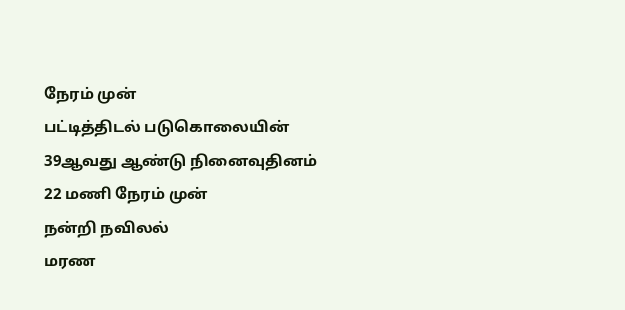நேரம் முன்
பட்டித்திடல் படுகொலையின் 39ஆவது ஆண்டு நினைவுதினம்
22 மணி நேரம் முன்
நன்றி நவிலல்
மரண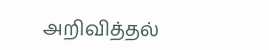அறிவித்தல்